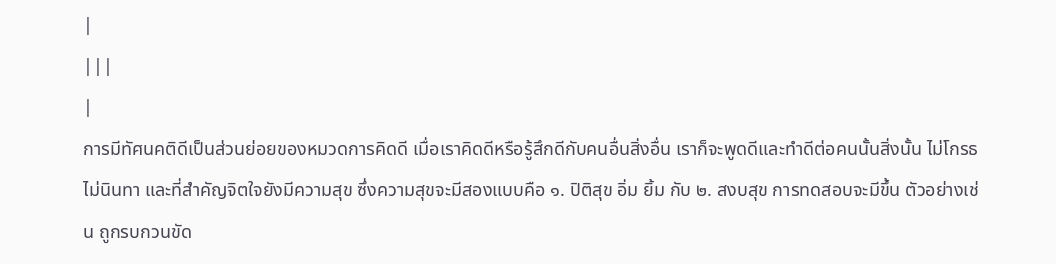|
|||
|
การมีทัศนคติดีเป็นส่วนย่อยของหมวดการคิดดี เมื่อเราคิดดีหรือรู้สึกดีกับคนอื่นสิ่งอื่น เราก็จะพูดดีและทำดีต่อคนนั้นสิ่งนั้น ไม่โกรธ ไม่นินทา และที่สำคัญจิตใจยังมีความสุข ซึ่งความสุขจะมีสองแบบคือ ๑. ปิติสุข อิ่ม ยิ้ม กับ ๒. สงบสุข การทดสอบจะมีขึ้น ตัวอย่างเช่น ถูกรบกวนขัด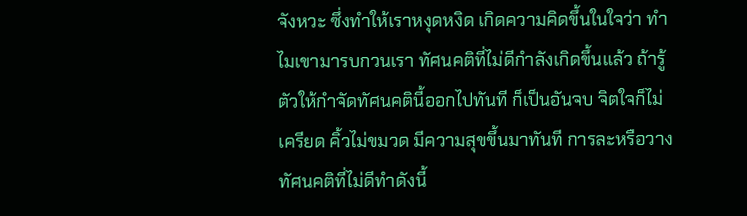จังหวะ ซึ่งทำให้เราหงุดหงิด เกิดความคิดขึ้นในใจว่า ทำไมเขามารบกวนเรา ทัศนคติที่ไม่ดีกำลังเกิดขึ้นแล้ว ถ้ารู้ตัวให้กำจัดทัศนคตินี้ออกไปทันที ก็เป็นอันจบ จิตใจก็ไม่เครียด คิ้วไม่ขมวด มีความสุขขึ้นมาทันที การละหรือวางทัศนคติที่ไม่ดีทำดังนี้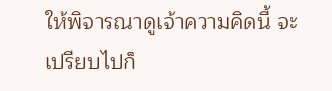ให้พิจารณาดูเจ้าความคิดนี้ จะเปรียบไปก็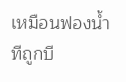เหมือนฟองน้ำทีถูกบี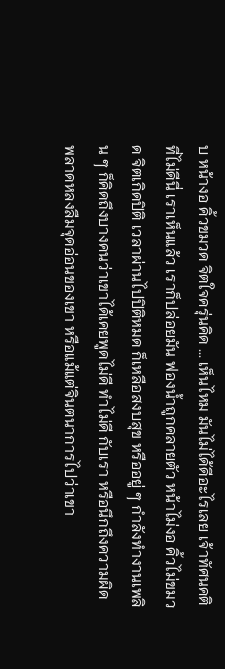บ หน้างอ คิ้วขมวด จิตใจครุ่นคิด ... เห็นไหม มันไม่ได้ดีอะไรเลย เจ้าทัศนคติที่ไม่ดีนี่ เราเห็นแล้ว เราก็ปล่อยมัน ฟองน้ำถูกคลายตัว หน้าไม่งอ คิ้วไม่ขมวด จิตเกิดปิติ เวลาผ่านไปปิติหมด ก็เหลือสงบสุข หรืออยู่ ๆ กำลังทำงานเพลิน ๆ ก็คิดถึงบางคนว่าเขาได้เคยพูดไม่ดี ทำไม่ดี กับเรา หรือนึกถึงความผิดพลาดหลงลืมจุดอ่อนของเขา หรือแม้แต่จินตนาการไปว่าเขา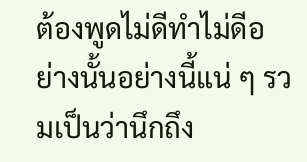ต้องพูดไม่ดีทำไม่ดีอย่างนั้นอย่างนี้แน่ ๆ รวมเป็นว่านึกถึง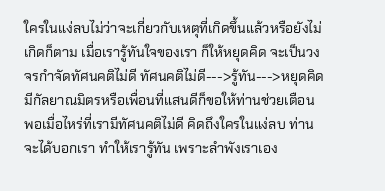ใครในแง่ลบไม่ว่าจะเกี่ยวกับเหตุที่เกิดขึ้นแล้วหรือยังไม่เกิดก็ตาม เมื่อเรารู้ทันใจของเรา ก็ให้หยุดคิด จะเป็นวงจรกำจัดทัศนคติไม่ดี ทัศนคติไม่ดี--->รู้ทัน--->หยุดคิด มีกัลยาณมิตรหรือเพื่อนที่แสนดีก็ขอให้ท่านช่วยเตือน พอเมื่อไหร่ที่เรามีทัศนคติไม่ดี คิดถึงใครในแง่ลบ ท่านจะได้บอกเรา ทำให้เรารู้ทัน เพราะลำพังเราเอง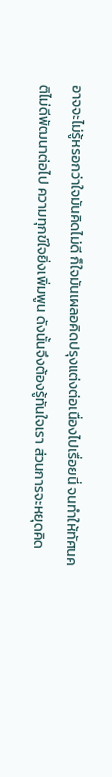อาจจะไม่รู้หรอกว่าใจมันคิดไม่ดี ก็ใจมันเผลอคิดปรุงแต่งต่อเนื่องไปเรื่อยนี่ จนทำให้ทัศนคติไม่ดีพัฒนาต่อไป ความทุกข์ใจยิ่งเพิ่มพูน ดังนั้นจึงต้องรู้ทันใจเรา ส่วนการจะหยุดคิด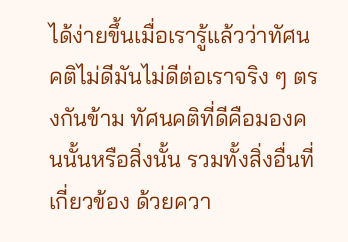ได้ง่ายขึ้นเมื่อเรารู้แล้วว่าทัศนคติไม่ดีมันไม่ดีต่อเราจริง ๆ ตรงกันข้าม ทัศนคติที่ดีคือมองคนนั้นหรือสิ่งนั้น รวมทั้งสิ่งอื่นที่เกี่ยวข้อง ด้วยควา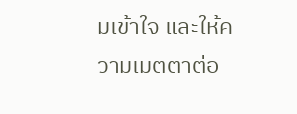มเข้าใจ และให้ความเมตตาต่อ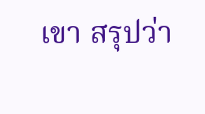เขา สรุปว่า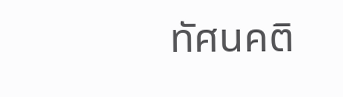ทัศนคติ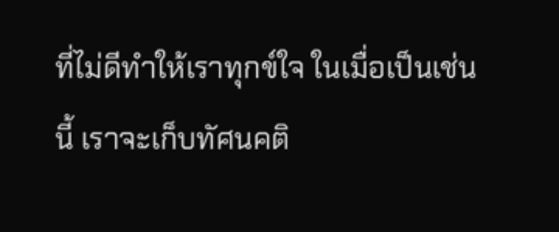ที่ไม่ดีทำให้เราทุกข์ใจ ในเมื่อเป็นเช่นนี้ เราจะเก็บทัศนคติ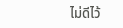ไม่ดีไว้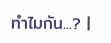ทำไมกัน...? |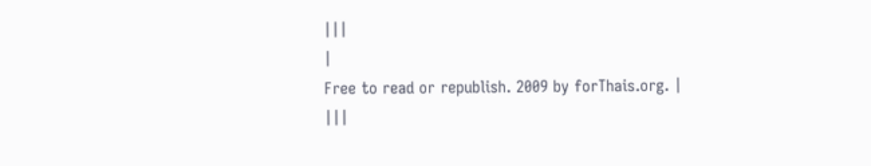|||
|
Free to read or republish. 2009 by forThais.org. |
|||